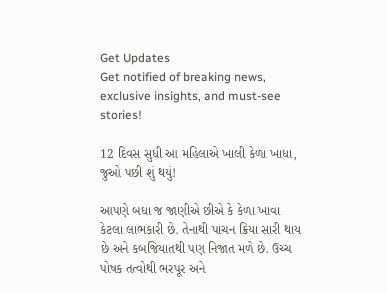Get Updates
Get notified of breaking news, exclusive insights, and must-see stories!

12 દિવસ સુધી આ મહિલાએ ખાલી કેળા ખાધા, જુઓ પછી શું થયું!

આપણે બધા જ જાણીએ છીએ કે કેળા ખાવા કેટલા લાભકારી છે. તેનાથી પાચન ક્રિયા સારી થાય છે અને કબજિયાતથી પણ નિજાત મળે છે. ઉચ્ચ પોષક તત્વોથી ભરપૂર અને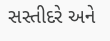સસ્તીદરે અને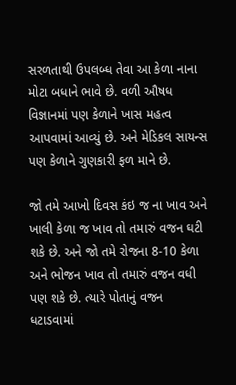સરળતાથી ઉપલબ્ધ તેવા આ કેળા નાના મોટા બધાને ભાવે છે. વળી ઔષધ વિજ્ઞાનમાં પણ કેળાને ખાસ મહત્વ આપવામાં આવ્યું છે. અને મેડિકલ સાયન્સ પણ કેળાને ગુણકારી ફળ માને છે.

જો તમે આખો દિવસ કંઇ જ ના ખાવ અને ખાલી કેળા જ ખાવ તો તમારું વજન ઘટી શકે છે. અને જો તમે રોજના 8-10 કેળા અને ભોજન ખાવ તો તમારું વજન વધી પણ શકે છે. ત્યારે પોતાનું વજન ધટાડવામાં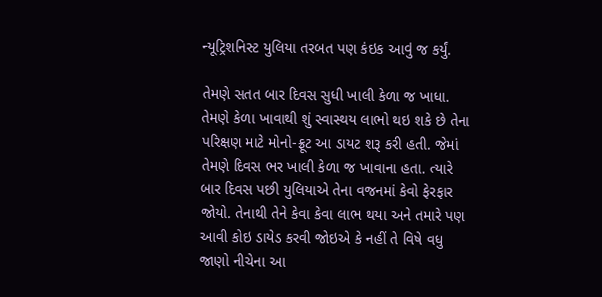ન્યૂટ્રિશનિસ્ટ યુલિયા તરબત પણ કંઇક આવું જ કર્યું.

તેમણે સતત બાર દિવસ સુધી ખાલી કેળા જ ખાધા. તેમણે કેળા ખાવાથી શું સ્વાસ્થય લાભો થઇ શકે છે તેના પરિક્ષણ માટે મોનો-ફ્રૂટ આ ડાયટ શરૂ કરી હતી. જેમાં તેમણે દિવસ ભર ખાલી કેળા જ ખાવાના હતા. ત્યારે બાર દિવસ પછી યુલિયાએ તેના વજનમાં કેવો ફેરફાર જોયો. તેનાથી તેને કેવા કેવા લાભ થયા અને તમારે પણ આવી કોઇ ડાયેડ કરવી જોઇએ કે નહીં તે વિષે વધુ જાણો નીચેના આ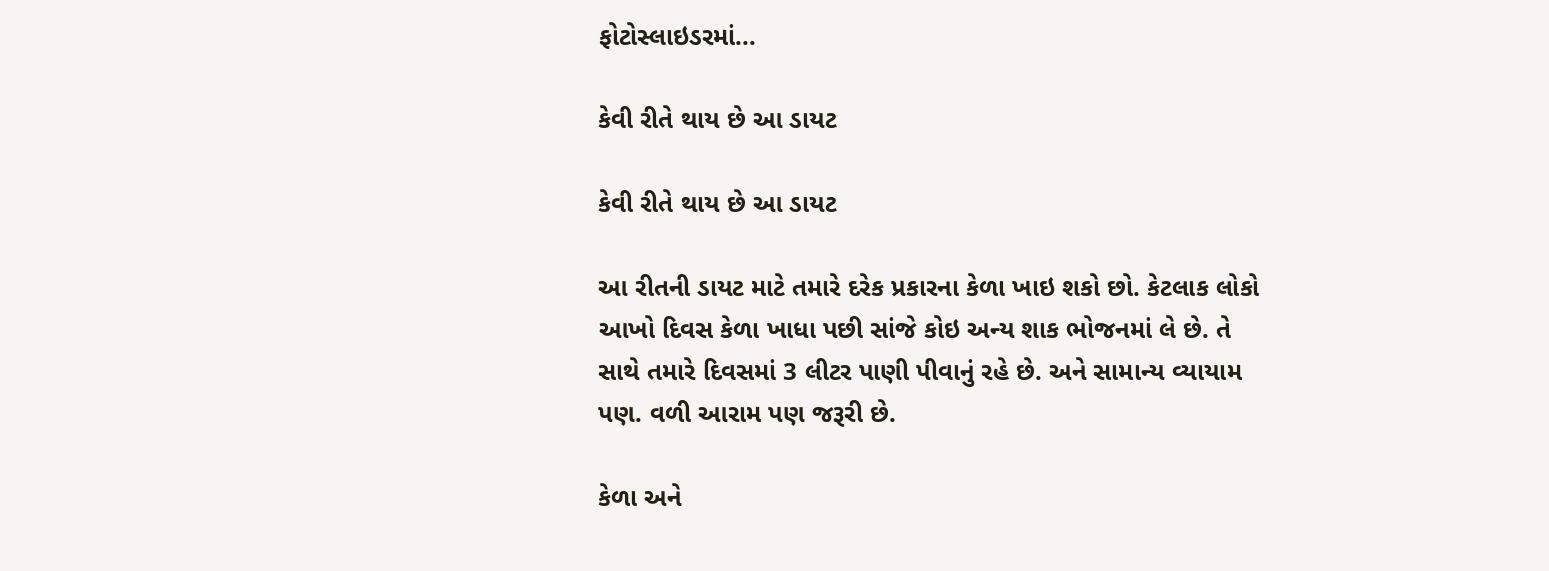ફોટોસ્લાઇડરમાં...

કેવી રીતે થાય છે આ ડાયટ

કેવી રીતે થાય છે આ ડાયટ

આ રીતની ડાયટ માટે તમારે દરેક પ્રકારના કેળા ખાઇ શકો છો. કેટલાક લોકો આખો દિવસ કેળા ખાધા પછી સાંજે કોઇ અન્ય શાક ભોજનમાં લે છે. તે સાથે તમારે દિવસમાં 3 લીટર પાણી પીવાનું રહે છે. અને સામાન્ય વ્યાયામ પણ. વળી આરામ પણ જરૂરી છે.

કેળા અને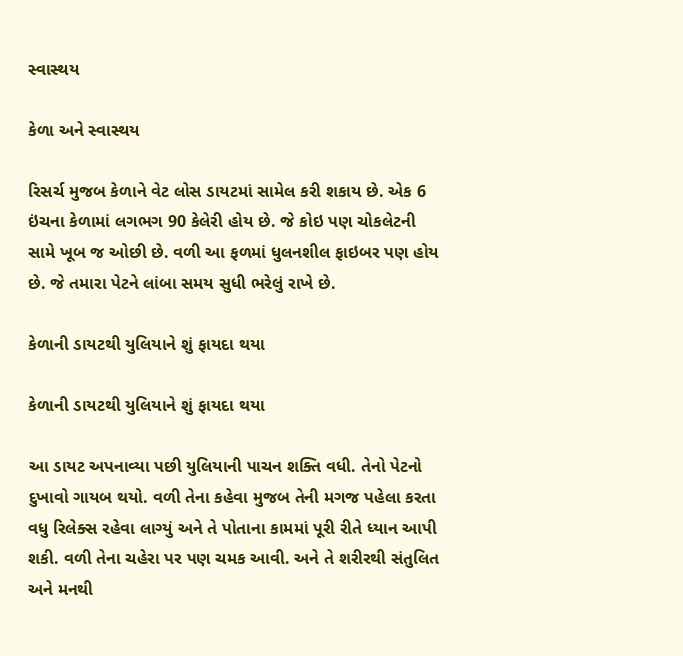સ્વાસ્થય

કેળા અને સ્વાસ્થય

રિસર્ચ મુજબ કેળાને વેટ લોસ ડાયટમાં સામેલ કરી શકાય છે. એક 6 ઇંચના કેળામાં લગભગ 90 કેલેરી હોય છે. જે કોઇ પણ ચોકલેટની સામે ખૂબ જ ઓછી છે. વળી આ ફળમાં ધુલનશીલ ફાઇબર પણ હોય છે. જે તમારા પેટને લાંબા સમય સુધી ભરેલું રાખે છે.

કેળાની ડાયટથી યુલિયાને શું ફાયદા થયા

કેળાની ડાયટથી યુલિયાને શું ફાયદા થયા

આ ડાયટ અપનાવ્યા પછી યુલિયાની પાચન શક્તિ વધી. તેનો પેટનો દુખાવો ગાયબ થયો. વળી તેના કહેવા મુજબ તેની મગજ પહેલા કરતા વધુ રિલેક્સ રહેવા લાગ્યું અને તે પોતાના કામમાં પૂરી રીતે ધ્યાન આપી શકી. વળી તેના ચહેરા પર પણ ચમક આવી. અને તે શરીરથી સંતુલિત અને મનથી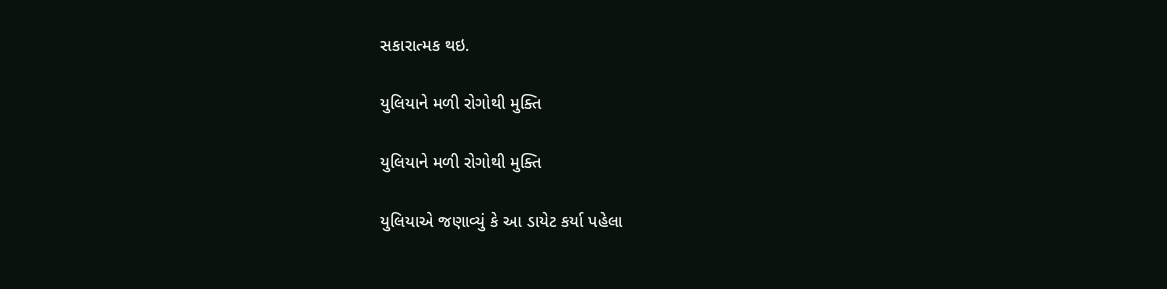સકારાત્મક થઇ.

યુલિયાને મળી રોગોથી મુક્તિ

યુલિયાને મળી રોગોથી મુક્તિ

યુલિયાએ જણાવ્યું કે આ ડાયેટ કર્યા પહેલા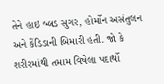તેને હાઇ બ્લડ સુગર, હોર્મોન અસંતુલન અને કેંડિડાની બિમારી હતી. જો કે શરીરમાંથી તમામ વિષેલા પદાર્થો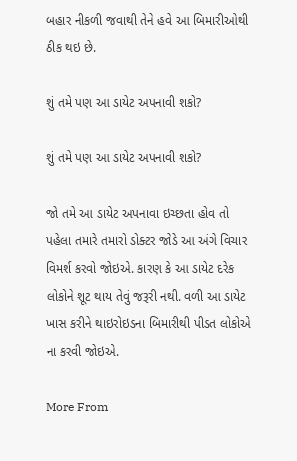બહાર નીકળી જવાથી તેને હવે આ બિમારીઓથી ઠીક થઇ છે.

શું તમે પણ આ ડાયેટ અપનાવી શકો?

શું તમે પણ આ ડાયેટ અપનાવી શકો?

જો તમે આ ડાયેટ અપનાવા ઇચ્છતા હોવ તો પહેલા તમારે તમારો ડોક્ટર જોડે આ અંગે વિચાર વિમર્શ કરવો જોઇએ. કારણ કે આ ડાયેટ દરેક લોકોને શૂટ થાય તેવું જરૂરી નથી. વળી આ ડાયેટ ખાસ કરીને થાઇરોઇડના બિમારીથી પીડત લોકોએ ના કરવી જોઇએ.

More From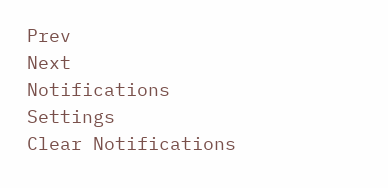Prev
Next
Notifications
Settings
Clear Notifications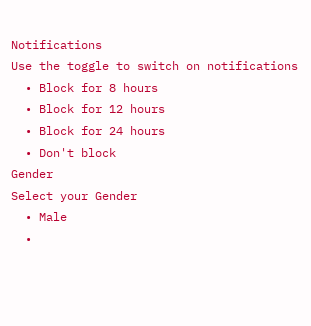Notifications
Use the toggle to switch on notifications
  • Block for 8 hours
  • Block for 12 hours
  • Block for 24 hours
  • Don't block
Gender
Select your Gender
  • Male
  •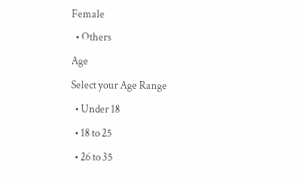Female
  • Others
Age
Select your Age Range
  • Under 18
  • 18 to 25
  • 26 to 35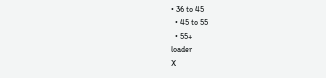• 36 to 45
  • 45 to 55
  • 55+
loader
X